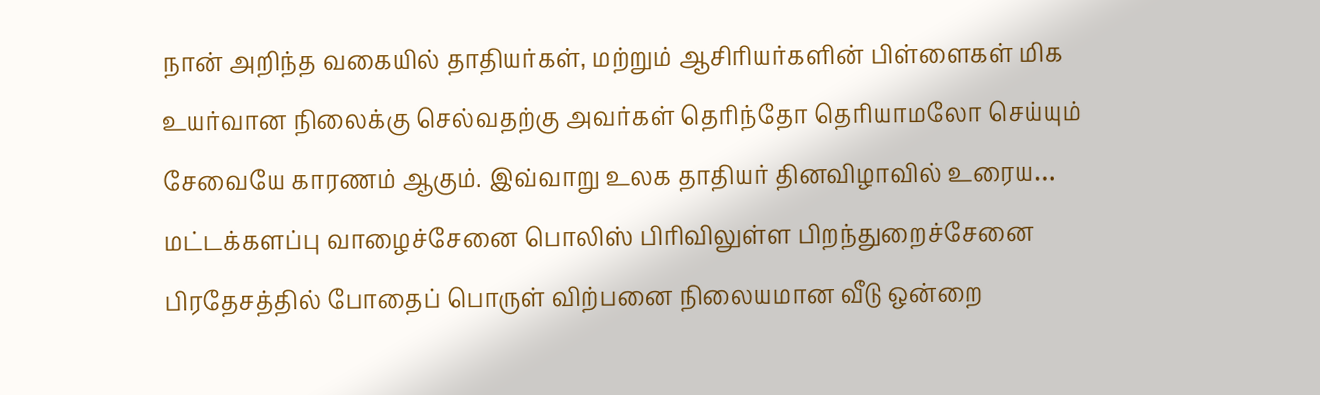நான் அறிந்த வகையில் தாதியர்கள், மற்றும் ஆசிரியர்களின் பிள்ளைகள் மிக உயர்வான நிலைக்கு செல்வதற்கு அவர்கள் தெரிந்தோ தெரியாமலோ செய்யும் சேவையே காரணம் ஆகும். இவ்வாறு உலக தாதியர் தினவிழாவில் உரைய…
மட்டக்களப்பு வாழைச்சேனை பொலிஸ் பிரிவிலுள்ள பிறந்துறைச்சேனை பிரதேசத்தில் போதைப் பொருள் விற்பனை நிலையமான வீடு ஒன்றை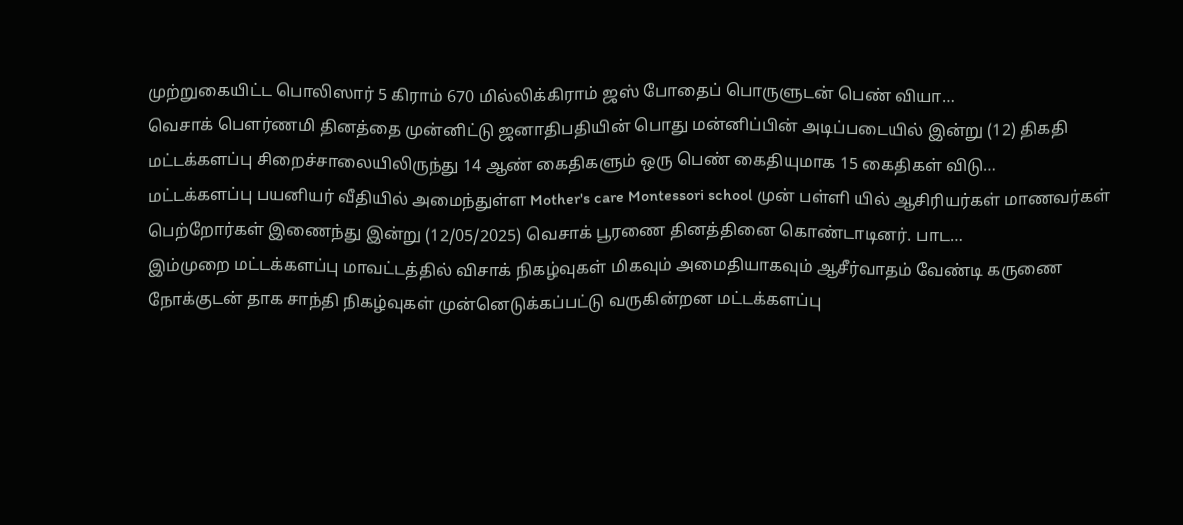முற்றுகையிட்ட பொலிஸார் 5 கிராம் 670 மில்லிக்கிராம் ஜஸ் போதைப் பொருளுடன் பெண் வியா…
வெசாக் பௌர்ணமி தினத்தை முன்னிட்டு ஜனாதிபதியின் பொது மன்னிப்பின் அடிப்படையில் இன்று (12) திகதி மட்டக்களப்பு சிறைச்சாலையிலிருந்து 14 ஆண் கைதிகளும் ஒரு பெண் கைதியுமாக 15 கைதிகள் விடு…
மட்டக்களப்பு பயனியர் வீதியில் அமைந்துள்ள Mother's care Montessori school முன் பள்ளி யில் ஆசிரியர்கள் மாணவர்கள் பெற்றோர்கள் இணைந்து இன்று (12/05/2025) வெசாக் பூரணை தினத்தினை கொண்டாடினர். பாட…
இம்முறை மட்டக்களப்பு மாவட்டத்தில் விசாக் நிகழ்வுகள் மிகவும் அமைதியாகவும் ஆசீர்வாதம் வேண்டி கருணை நோக்குடன் தாக சாந்தி நிகழ்வுகள் முன்னெடுக்கப்பட்டு வருகின்றன மட்டக்களப்பு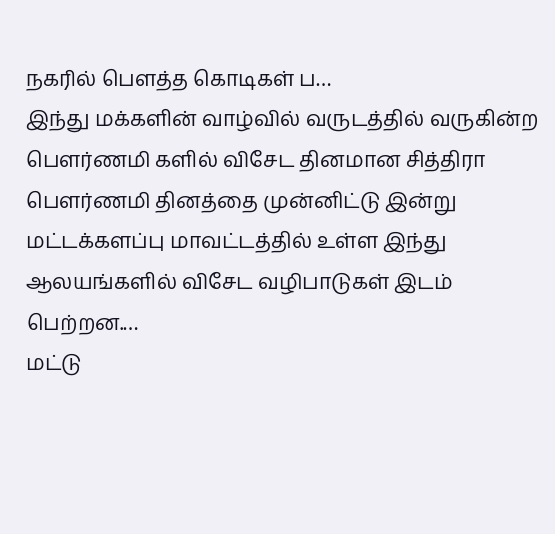நகரில் பௌத்த கொடிகள் ப…
இந்து மக்களின் வாழ்வில் வருடத்தில் வருகின்ற பௌர்ணமி களில் விசேட தினமான சித்திரா பௌர்ணமி தினத்தை முன்னிட்டு இன்று மட்டக்களப்பு மாவட்டத்தில் உள்ள இந்து ஆலயங்களில் விசேட வழிபாடுகள் இடம் பெற்றன.…
மட்டு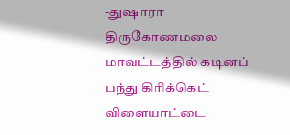-துஷாரா திருகோணமலை மாவட்டத்தில் கடினப் பந்து கிரிக்கெட் விளையாட்டை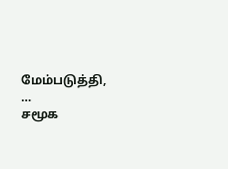மேம்படுத்தி, …
சமூக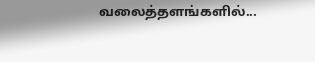வலைத்தளங்களில்...